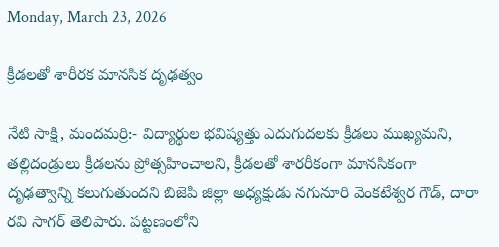Monday, March 23, 2026

క్రీడలతో శారీరక మానసిక దృఢత్వం

నేటి సాక్షి, మందమర్రి:- విద్యార్థుల భవిష్యత్తు ఎదుగుదలకు క్రీడలు ముఖ్యమని, తల్లిదండ్రులు క్రీడలను ప్రోత్సహించాలని, క్రీడలతో శారరీకంగా మానసికంగా దృఢత్వాన్ని కలుగుతుందని బిజెపి జిల్లా అధ్యక్షుడు నగునూరి వెంకటేశ్వర గౌడ్, దారా రవి సాగర్ తెలిపారు. పట్టణంలోని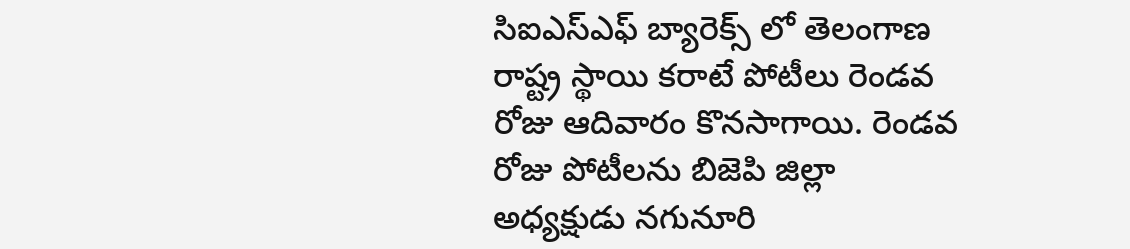సిఐఎస్ఎఫ్ బ్యారెక్స్ లో తెలంగాణ రాష్ట్ర స్థాయి కరాటే పోటీలు రెండవ రోజు ఆదివారం కొనసాగాయి. రెండవ రోజు పోటీలను బిజెపి జిల్లా అధ్యక్షుడు నగునూరి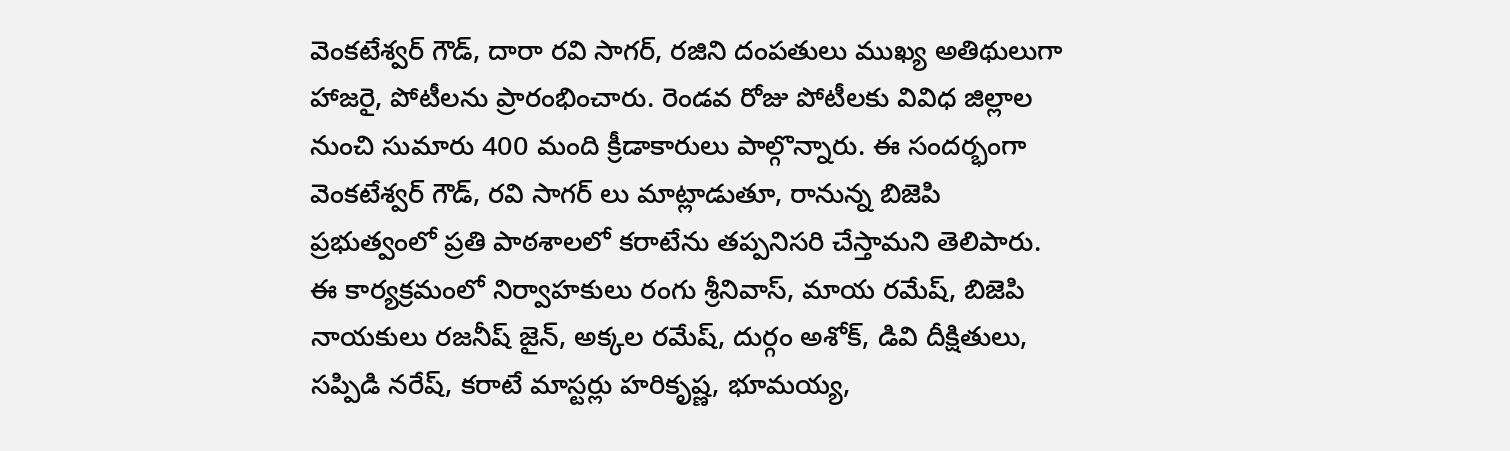వెంకటేశ్వర్ గౌడ్, దారా రవి సాగర్, రజిని దంపతులు ముఖ్య అతిథులుగా హాజరై, పోటీలను ప్రారంభించారు. రెండవ రోజు పోటీలకు వివిధ జిల్లాల నుంచి సుమారు 400 మంది క్రీడాకారులు పాల్గొన్నారు. ఈ సందర్భంగా వెంకటేశ్వర్ గౌడ్, రవి సాగర్ లు మాట్లాడుతూ, రానున్న బిజెపి ప్రభుత్వంలో ప్రతి పాఠశాలలో కరాటేను తప్పనిసరి చేస్తామని తెలిపారు. ఈ కార్యక్రమంలో నిర్వాహకులు రంగు శ్రీనివాస్, మాయ రమేష్, బిజెపి నాయకులు రజనీష్ జైన్, అక్కల రమేష్, దుర్గం అశోక్, డివి దీక్షితులు, సప్పిడి నరేష్, కరాటే మాస్టర్లు హరికృష్ణ, భూమయ్య,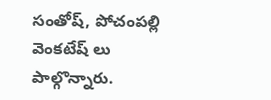సంతోష్, పోచంపల్లి వెంకటేష్ లు పాల్గొన్నారు.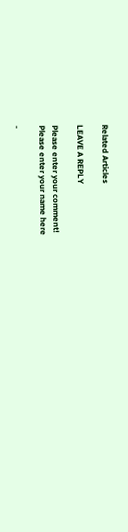Related Articles

LEAVE A REPLY

Please enter your comment!
Please enter your name here

-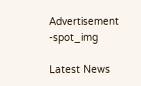Advertisement -spot_img

Latest News